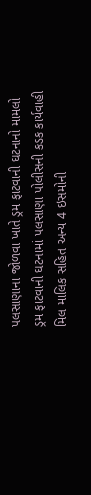પલસાણાના જોળવા ખાતે ડ્રમ ફાટવાની ઘટનાનો મામલો
ડ્રમ ફાટવાની ઘટનામાં પલસાણા પોલીસની કડક કાર્યવાહી
મિલ માલિક સહિત અન્ય 4 ઇસમોની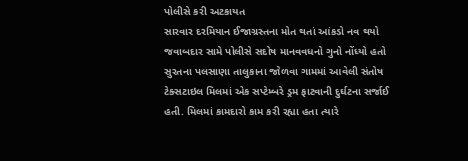પોલીસે કરી અટકાયત
સારવાર દરમિયાન ઈજાગ્રસ્તના મોત થતાં આંકડો નવ થયો
જવાબદાર સામે પોલીસે સદોષ માનવવધનો ગુનો નોંધ્યો હતો
સુરતના પલસાણા તાલુકાના જોળવા ગામમાં આવેલી સંતોષ ટેક્સટાઇલ મિલમાં એક સપ્ટેમ્બરે ડ્રમ ફાટવાની દુર્ઘટના સર્જાઈ હતી. મિલમાં કામદારો કામ કરી રહ્યા હતા ત્યારે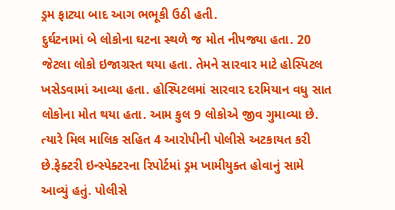ડ્રમ ફાટ્યા બાદ આગ ભભૂકી ઉઠી હતી.
દુર્ઘટનામાં બે લોકોના ઘટના સ્થળે જ મોત નીપજ્યા હતા. 20 જેટલા લોકો ઇજાગ્રસ્ત થયા હતા. તેમને સારવાર માટે હોસ્પિટલ ખસેડવામાં આવ્યા હતા. હોસ્પિટલમાં સારવાર દરમિયાન વધુ સાત લોકોના મોત થયા હતા. આમ કુલ 9 લોકોએ જીવ ગુમાવ્યા છે. ત્યારે મિલ માલિક સહિત 4 આરોપીની પોલીસે અટકાયત કરી છે.ફેક્ટરી ઇન્સ્પેક્ટરના રિપોર્ટમાં ડ્રમ ખામીયુક્ત હોવાનું સામે આવ્યું હતું. પોલીસે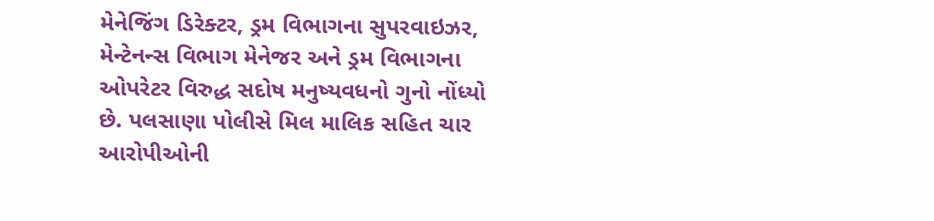મેનેજિંગ ડિરેક્ટર, ડ્રમ વિભાગના સુપરવાઇઝર, મેન્ટેનન્સ વિભાગ મેનેજર અને ડ્રમ વિભાગના ઓપરેટર વિરુદ્ધ સદોષ મનુષ્યવધનો ગુનો નોંધ્યો છે. પલસાણા પોલીસે મિલ માલિક સહિત ચાર આરોપીઓની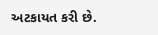અટકાયત કરી છે.